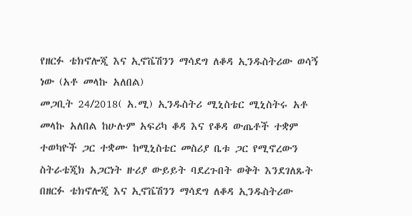የዘርፉ ቴክኖሎጂ እና ኢኖቬሽንን ማሳደግ ለቆዳ ኢንዱስትሪው ወሳኝ ነው (አቶ መላኩ አለበል)
መጋቢት 24/2018( አ.ሚ) ኢንዱስትሪ ሚኒስቴር ሚኒስትሩ አቶ መላኩ አለበል ከሁሉም አፍሪካ ቆዳ እና የቆዳ ውጤቶች ተቋም ተወካዮች ጋር ተቋሙ ከሚኒስቴር መስሪያ ቤቱ ጋር የሚኖረውን ስትራቴጂክ አጋርነት ዙሪያ ውይይት ባደረጉበት ወቅት እንደገለጹት በዘርፉ ቴክኖሎጂ እና ኢኖቬሽንን ማሳደግ ለቆዳ ኢንዱስትሪው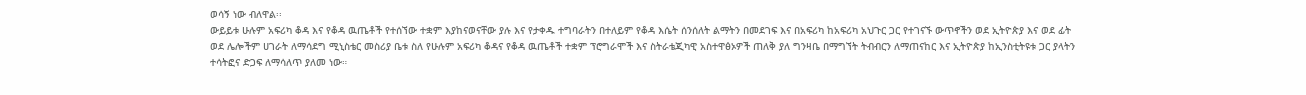ወሳኝ ነው ብለዋል፡፡
ውይይቱ ሁሉም አፍሪካ ቆዳ እና የቆዳ ዉጤቶች የተሰኘው ተቋም እያከናወናቸው ያሉ እና የታቀዱ ተግባራትን በተለይም የቆዳ እሴት ሰንሰለት ልማትን በመደገፍ እና በአፍሪካ ከአፍሪካ አህጉር ጋር የተገናኙ ውጥኖችን ወደ ኢትዮጵያ እና ወደ ፊት ወደ ሌሎችም ሀገራት ለማሳደግ ሚኒስቴር መስሪያ ቤቱ ስለ የሁሉም አፍሪካ ቆዳና የቆዳ ዉጤቶች ተቋም ፕሮግራሞች እና ስትራቴጂካዊ አስተዋፅኦዎች ጠለቅ ያለ ግንዛቤ በማግኘት ትብብርን ለማጠናከር እና ኢትዮጵያ ከኢንስቲትዩቱ ጋር ያላትን ተሳትፎና ድጋፍ ለማሳለጥ ያለመ ነው።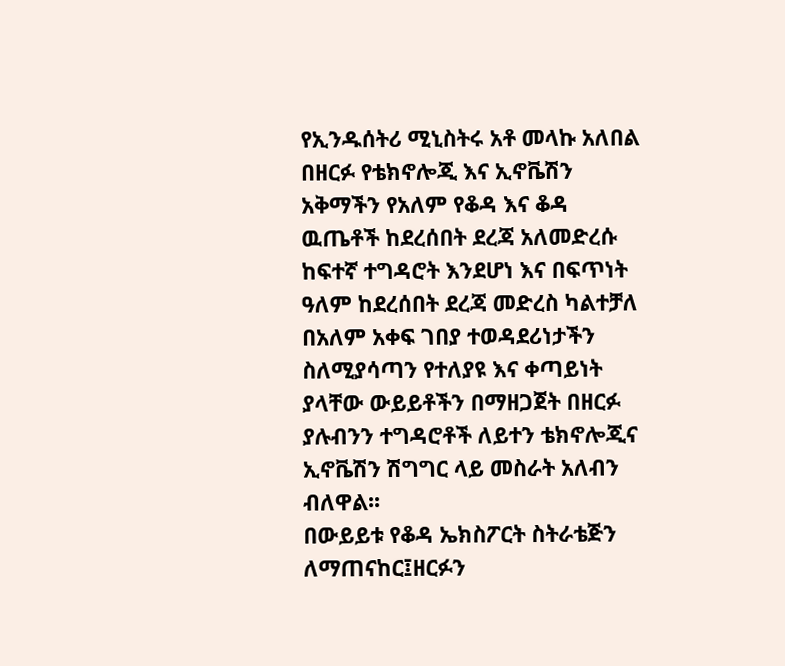የኢንዱሰትሪ ሚኒስትሩ አቶ መላኩ አለበል በዘርፉ የቴክኖሎጂ እና ኢኖቬሽን አቅማችን የአለም የቆዳ እና ቆዳ ዉጤቶች ከደረሰበት ደረጃ አለመድረሱ ከፍተኛ ተግዳሮት እንደሆነ እና በፍጥነት ዓለም ከደረሰበት ደረጃ መድረስ ካልተቻለ በአለም አቀፍ ገበያ ተወዳደሪነታችን ስለሚያሳጣን የተለያዩ እና ቀጣይነት ያላቸው ውይይቶችን በማዘጋጀት በዘርፉ ያሉብንን ተግዳሮቶች ለይተን ቴክኖሎጂና ኢኖቬሽን ሽግግር ላይ መስራት አለብን ብለዋል፡፡
በውይይቱ የቆዳ ኤክስፖርት ስትራቴጅን ለማጠናከር፤ዘርፉን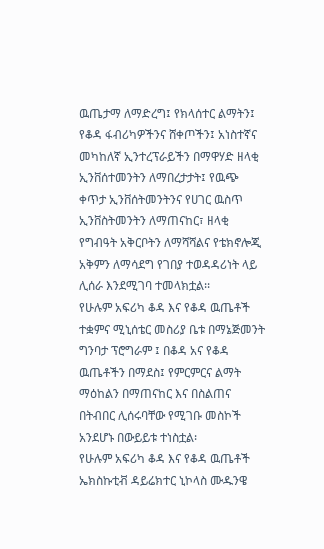ዉጤታማ ለማድረግ፤ የክላሰተር ልማትን፤ የቆዳ ፋብሪካዎችንና ሸቀጦችን፤ አነስተኛና መካከለኛ ኢንተረፕራይችን በማዋሃድ ዘላቂ ኢንቨሰተመንትን ለማበረታታት፤ የዉጭ ቀጥታ ኢንቨሰትመንትንና የሀገር ዉስጥ ኢንቨስትመንትን ለማጠናከር፣ ዘላቂ የግብዓት አቅርቦትን ለማሻሻልና የቴክኖሎጂ አቅምን ለማሳደግ የገበያ ተወዳዳሪነት ላይ ሊሰራ እንደሚገባ ተመላክቷል፡፡
የሁሉም አፍሪካ ቆዳ እና የቆዳ ዉጤቶች ተቋምና ሚኒሰቴር መስሪያ ቤቱ በማኔጅመንት ግንባታ ፕሮግራም ፤ በቆዳ አና የቆዳ ዉጤቶችን በማደስ፤ የምርምርና ልማት ማዕከልን በማጠናከር እና በስልጠና በትብበር ሊሰሩባቸው የሚገቡ መስኮች አንደሆኑ በውይይቱ ተነስቷል፡
የሁሉም አፍሪካ ቆዳ እና የቆዳ ዉጤቶች ኤክስኩቲቭ ዳይሬክተር ኒኮላስ ሙዱንዌ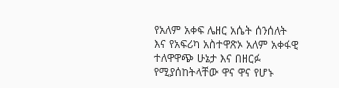የአለም አቀፍ ሌዘር አሴት ሰንሰለት እና የአፍሪካ አስተዋጽኦ አለም አቀፋዊ ተለዋዋጭ ሁኔታ እና በዘርፉ የሚያሰከትላቸው ዋና ዋና የሆኑ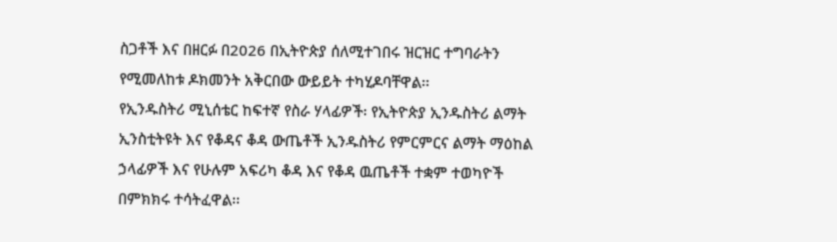ስጋቶች እና በዘርፉ በ2026 በኢትዮጵያ ሰለሚተገበሩ ዝርዝር ተግባራትን የሚመለከቱ ዶክመንት አቅርበው ውይይት ተካሂዶባቸዋል፡፡
የኢንዱስትሪ ሚኒሰቴር ከፍተኛ የስራ ሃላፊዎች፡ የኢትዮጵያ ኢንዱስትሪ ልማት ኢንስቲትዩት እና የቆዳና ቆዳ ውጤቶች ኢንዱስትሪ የምርምርና ልማት ማዕከል ኃላፊዎች እና የሁሉም አፍሪካ ቆዳ እና የቆዳ ዉጤቶች ተቋም ተወካዮች በምክክሩ ተሳትፈዋል፡፡